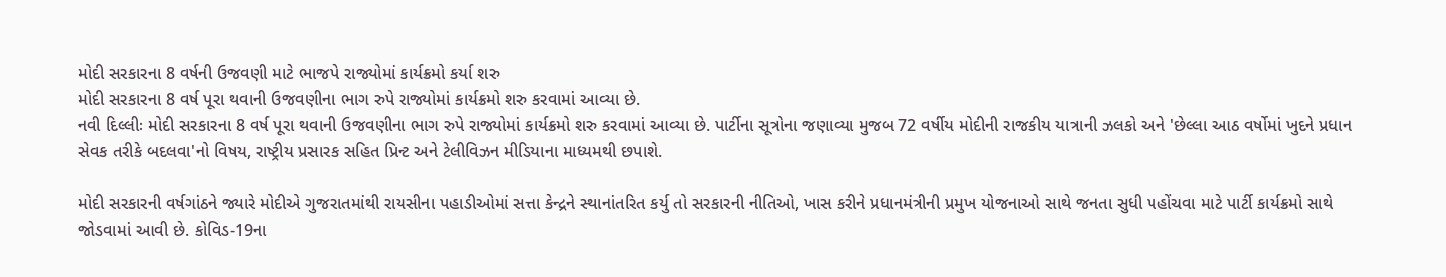મોદી સરકારના 8 વર્ષની ઉજવણી માટે ભાજપે રાજ્યોમાં કાર્યક્રમો કર્યા શરુ
મોદી સરકારના 8 વર્ષ પૂરા થવાની ઉજવણીના ભાગ રુપે રાજ્યોમાં કાર્યક્રમો શરુ કરવામાં આવ્યા છે.
નવી દિલ્લીઃ મોદી સરકારના 8 વર્ષ પૂરા થવાની ઉજવણીના ભાગ રુપે રાજ્યોમાં કાર્યક્રમો શરુ કરવામાં આવ્યા છે. પાર્ટીના સૂત્રોના જણાવ્યા મુજબ 72 વર્ષીય મોદીની રાજકીય યાત્રાની ઝલકો અને 'છેલ્લા આઠ વર્ષોમાં ખુદને પ્રધાન સેવક તરીકે બદલવા'નો વિષય, રાષ્ટ્રીય પ્રસારક સહિત પ્રિન્ટ અને ટેલીવિઝન મીડિયાના માધ્યમથી છપાશે.

મોદી સરકારની વર્ષગાંઠને જ્યારે મોદીએ ગુજરાતમાંથી રાયસીના પહાડીઓમાં સત્તા કેન્દ્રને સ્થાનાંતરિત કર્યુ તો સરકારની નીતિઓ, ખાસ કરીને પ્રધાનમંત્રીની પ્રમુખ યોજનાઓ સાથે જનતા સુધી પહોંચવા માટે પાર્ટી કાર્યક્રમો સાથે જોડવામાં આવી છે. કોવિડ-19ના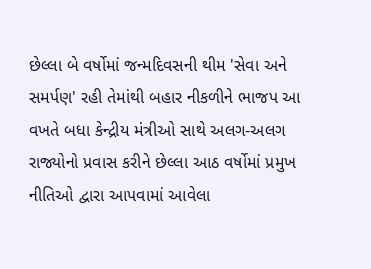છેલ્લા બે વર્ષોમાં જન્મદિવસની થીમ 'સેવા અને સમર્પણ' રહી તેમાંથી બહાર નીકળીને ભાજપ આ વખતે બધા કેન્દ્રીય મંત્રીઓ સાથે અલગ-અલગ રાજ્યોનો પ્રવાસ કરીને છેલ્લા આઠ વર્ષોમાં પ્રમુખ નીતિઓ દ્વારા આપવામાં આવેલા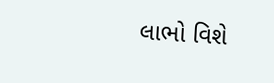લાભો વિશે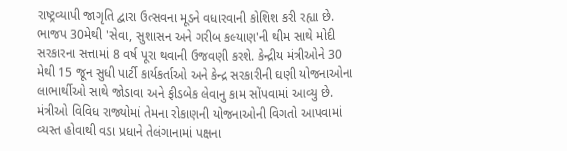રાષ્ટ્રવ્યાપી જાગૃતિ દ્વારા ઉત્સવના મૂડને વધારવાની કોશિશ કરી રહ્યા છે.
ભાજપ 30મેથી 'સેવા, સુશાસન અને ગરીબ કલ્યાણ'ની થીમ સાથે મોદી સરકારના સત્તામાં 8 વર્ષ પૂરા થવાની ઉજવણી કરશે. કેન્દ્રીય મંત્રીઓને 30 મેથી 15 જૂન સુધી પાર્ટી કાર્યકર્તાઓ અને કેન્દ્ર સરકારીની ઘણી યોજનાઓના લાભાર્થીઓ સાથે જોડાવા અને ફીડબેક લેવાનુ કામ સોંપવામાં આવ્યુ છે. મંત્રીઓ વિવિધ રાજ્યોમાં તેમના રોકાણની યોજનાઓની વિગતો આપવામાં વ્યસ્ત હોવાથી વડા પ્રધાને તેલંગાનામાં પક્ષના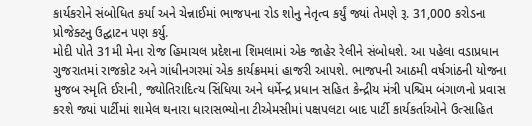કાર્યકરોને સંબોધિત કર્યા અને ચેન્નાઈમાં ભાજપના રોડ શોનુ નેતૃત્વ કર્યું જ્યાં તેમણે રૂ. 31,000 કરોડના પ્રોજેક્ટનુ ઉદ્ઘાટન પણ કર્યુ.
મોદી પોતે 31મી મેના રોજ હિમાચલ પ્રદેશના શિમલામાં એક જાહેર રેલીને સંબોધશે. આ પહેલા વડાપ્રધાન ગુજરાતમાં રાજકોટ અને ગાંધીનગરમાં એક કાર્યક્રમમાં હાજરી આપશે. ભાજપની આઠમી વર્ષગાંઠની યોજના મુજબ સ્મૃતિ ઈરાની, જ્યોતિરાદિત્ય સિંધિયા અને ધર્મેન્દ્ર પ્રધાન સહિત કેન્દ્રીય મંત્રી પશ્ચિમ બંગાળનો પ્રવાસ કરશે જ્યાં પાર્ટીમાં શામેલ થનારા ધારાસભ્યોના ટીએમસીમાં પક્ષપલટા બાદ પાર્ટી કાર્યકર્તાઓને ઉત્સાહિત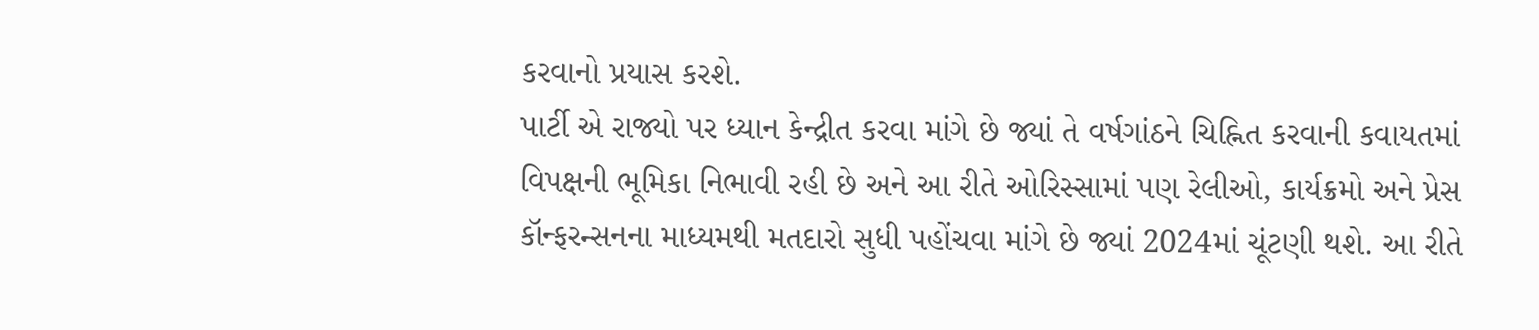કરવાનો પ્રયાસ કરશે.
પાર્ટી એ રાજ્યો પર ધ્યાન કેન્દ્રીત કરવા માંગે છે જ્યાં તે વર્ષગાંઠને ચિહ્નિત કરવાની કવાયતમાં વિપક્ષની ભૂમિકા નિભાવી રહી છે અને આ રીતે ઓરિસ્સામાં પણ રેલીઓ, કાર્યક્રમો અને પ્રેસ કૉન્ફરન્સનના માધ્યમથી મતદારો સુધી પહોંચવા માંગે છે જ્યાં 2024માં ચૂંટણી થશે. આ રીતે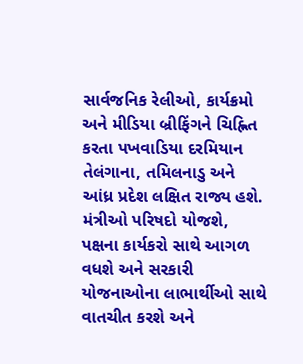સાર્વજનિક રેલીઓ, કાર્યક્રમો અને મીડિયા બ્રીફિંગને ચિહ્નિત કરતા પખવાડિયા દરમિયાન તેલંગાના, તમિલનાડુ અને આંધ્ર પ્રદેશ લક્ષિત રાજ્ય હશે.
મંત્રીઓ પરિષદો યોજશે, પક્ષના કાર્યકરો સાથે આગળ વધશે અને સરકારી યોજનાઓના લાભાર્થીઓ સાથે વાતચીત કરશે અને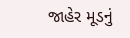જાહેર મૂડનું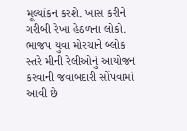મૂલ્યાંકન કરશે. ખાસ કરીને ગરીબી રેખા હેઠળના લોકો. ભાજપ યુવા મોરચાને બ્લોક સ્તરે મીની રેલીઓનું આયોજન કરવાની જવાબદારી સોંપવામાં આવી છે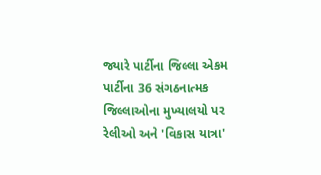જ્યારે પાર્ટીના જિલ્લા એકમ પાર્ટીના 36 સંગઠનાત્મક જિલ્લાઓના મુખ્યાલયો પર રેલીઓ અને 'વિકાસ યાત્રા'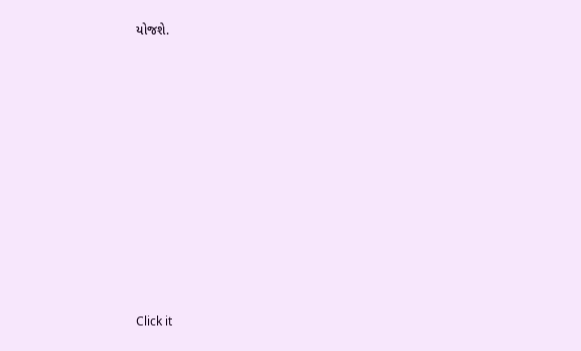યોજશે.












Click it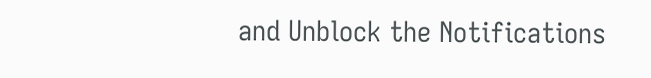and Unblock the Notifications